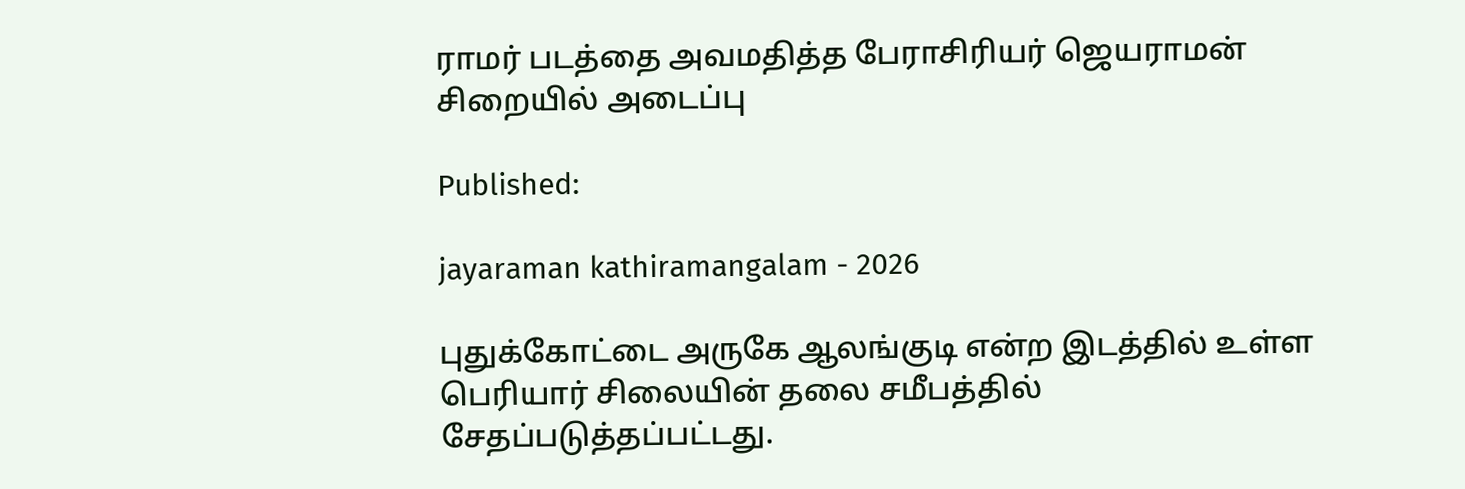ராமர் படத்தை அவமதித்த பேராசிரியர் ஜெயராமன் சிறையில் அடைப்பு

Published:

jayaraman kathiramangalam - 2026

புதுக்கோட்டை அருகே ஆலங்குடி என்ற இடத்தில் உள்ள பெரியார் சிலையின் தலை சமீபத்தில் சேதப்படுத்தப்பட்டது.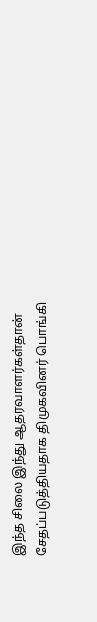இந்த சிலை இந்து ஆதரவாளர்கள்தான் சேதப்படுத்தியதாக திமுகவினர் பொங்கி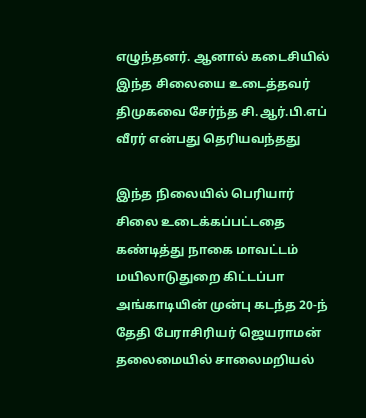எழுந்தனர். ஆனால் கடைசியில் இந்த சிலையை உடைத்தவர் திமுகவை சேர்ந்த சி.ஆர்.பி.எப் வீரர் என்பது தெரியவந்தது

இந்த நிலையில் பெரியார் சிலை உடைக்கப்பட்டதை கண்டித்து நாகை மாவட்டம் மயிலாடுதுறை கிட்டப்பா அங்காடியின் முன்பு கடந்த 20-ந் தேதி பேராசிரியர் ஜெயராமன் தலைமையில் சாலைமறியல்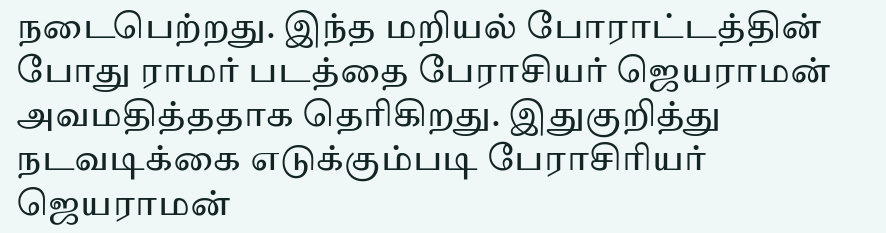நடைபெற்றது. இந்த மறியல் போராட்டத்தின் போது ராமர் படத்தை பேராசியர் ஜெயராமன் அவமதித்ததாக தெரிகிறது. இதுகுறித்து நடவடிக்கை எடுக்கும்படி பேராசிரியர் ஜெயராமன்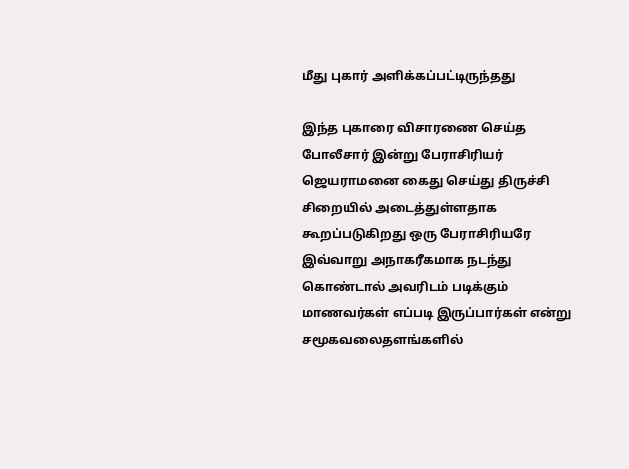மீது புகார் அளிக்கப்பட்டிருந்தது

இந்த புகாரை விசாரணை செய்த போலீசார் இன்று பேராசிரியர் ஜெயராமனை கைது செய்து திருச்சி சிறையில் அடைத்துள்ளதாக கூறப்படுகிறது ஒரு பேராசிரியரே இவ்வாறு அநாகரீகமாக நடந்து கொண்டால் அவரிடம் படிக்கும் மாணவர்கள் எப்படி இருப்பார்கள் என்று சமூகவலைதளங்களில்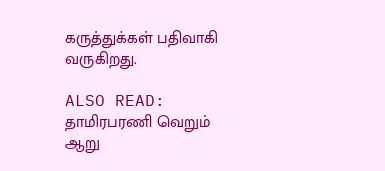கருத்துக்கள் பதிவாகி வருகிறது.

ALSO READ:  தாமிரபரணி வெறும் ஆறு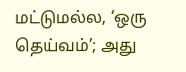மட்டுமல்ல, ‘ஒரு தெய்வம்’; அது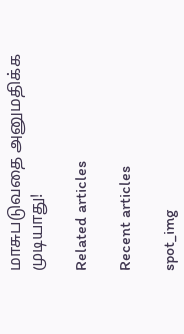மாசுபடுவதை அனுமதிக்க முடியாது!

Related articles

Recent articles

spot_img